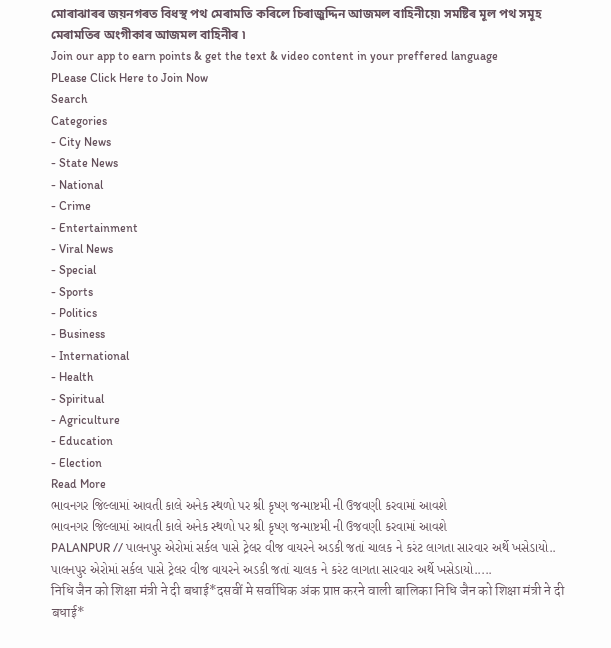মোৰাঝাৰৰ জয়নগৰত বিধস্থ পথ মেৰামতি কৰিলে চিৰাজুদ্দিন আজমল বাহিনীয়ে৷ সমষ্টিৰ মূল পথ সমূহ মেৰামতিৰ অংগীকাৰ আজমল বাহিনীৰ ৷
Join our app to earn points & get the text & video content in your preffered language
PLease Click Here to Join Now
Search
Categories
- City News
- State News
- National
- Crime
- Entertainment
- Viral News
- Special
- Sports
- Politics
- Business
- International
- Health
- Spiritual
- Agriculture
- Education
- Election
Read More
ભાવનગર જિલ્લામાં આવતી કાલે અનેક સ્થળો પર શ્રી કૃષ્ણ જન્માષ્ટમી ની ઉજવણી કરવામાં આવશે
ભાવનગર જિલ્લામાં આવતી કાલે અનેક સ્થળો પર શ્રી કૃષ્ણ જન્માષ્ટમી ની ઉજવણી કરવામાં આવશે
PALANPUR // પાલનપુર એરોમાં સર્કલ પાસે ટ્રેલર વીજ વાયરને અડકી જતાં ચાલક ને કરંટ લાગતા સારવાર અર્થે ખસેડાયો..
પાલનપુર એરોમાં સર્કલ પાસે ટ્રેલર વીજ વાયરને અડકી જતાં ચાલક ને કરંટ લાગતા સારવાર અર્થે ખસેડાયો.....
निधि जैन को शिक्षा मंत्री ने दी बधाई*दसवीं मे सर्वाधिक अंक प्राप्त करने वाली बालिका निधि जैन को शिक्षा मंत्री ने दी बधाई*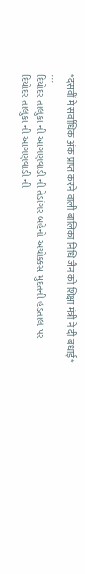*दसवीं मे सर्वाधिक अंक प्राप्त करने वाली बालिका निधि जैन को शिक्षा मंत्री ने दी बधाई*
...
દિયોદર તાલુકા ની આગણવાડી ની તેડાંગર બહેનો અચોક્કસ મુદતની હડતાલ પર
દિયોદર તાલુકા ની આગણવાડી ની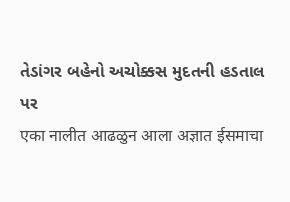તેડાંગર બહેનો અચોક્કસ મુદતની હડતાલ પર
एका नालीत आढळुन आला अज्ञात ईसमाचा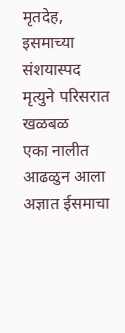मृतदेह, इसमाच्या संशयास्पद मृत्युने परिसरात खळबळ
एका नालीत आढळुन आला अज्ञात ईसमाचा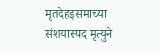मृतदेहइसमाच्या संशयास्पद मृत्युने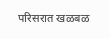परिसरात खळबळ